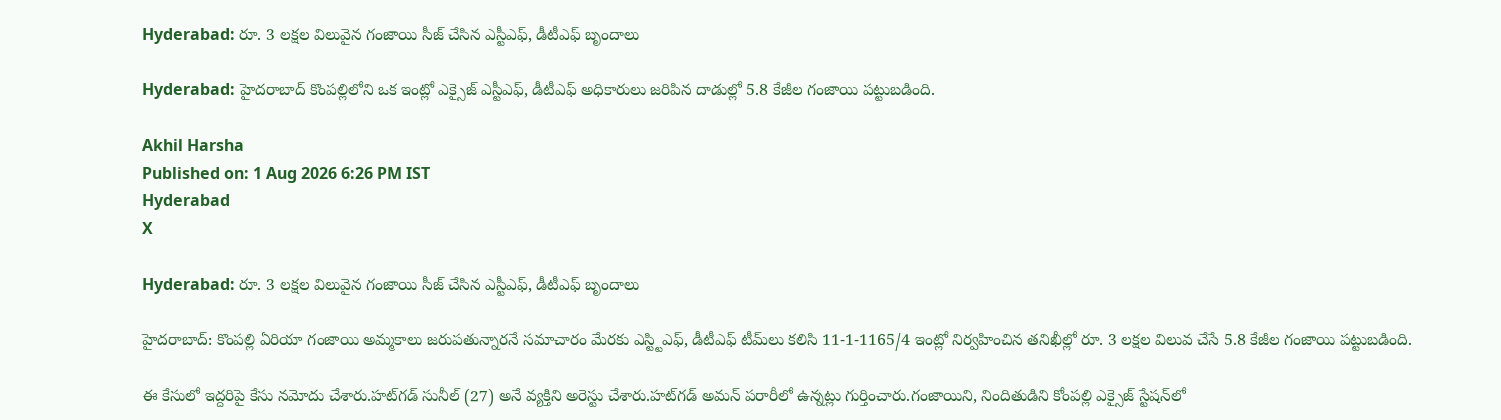Hyderabad: రూ. 3 లక్షల విలువైన గంజాయి సీజ్ చేసిన ఎస్టీఎఫ్, డీటీఎఫ్ బృందాలు

Hyderabad: హైదరాబాద్ కొంపల్లిలోని ఒక ఇంట్లో ఎక్సైజ్ ఎస్టీఎఫ్, డీటీఎఫ్ అధికారులు జరిపిన దాడుల్లో 5.8 కేజీల గంజాయి పట్టుబడింది.

Akhil Harsha
Published on: 1 Aug 2026 6:26 PM IST
Hyderabad
X

Hyderabad: రూ. 3 లక్షల విలువైన గంజాయి సీజ్ చేసిన ఎస్టీఎఫ్, డీటీఎఫ్ బృందాలు

హైదరాబాద్: కొంపల్లి ఏరియా గంజాయి అమ్మకాలు జరుపతున్నారనే సమాచారం మేరకు ఎస్ట్టిఎఫ్, డీటీఎఫ్ టీమ్‌లు కలిసి 11-1-1165/4 ఇంట్లో నిర్వహించిన తనిఖీల్లో రూ. 3 లక్షల విలువ చేసే 5.8 కేజీల గంజాయి పట్టుబడింది.

ఈ కేసులో ఇద్దరిపై కేసు నమోదు చేశారు.హట్‌గడ్ సునీల్ (27) అనే వ్యక్తిని అరెస్టు చేశారు.హట్‌గడ్ అమన్ పరారీలో ఉన్నట్లు గుర్తించారు.గంజాయిని, నిందితుడిని కోంపల్లి ఎక్సైజ్ స్టేషన్‌లో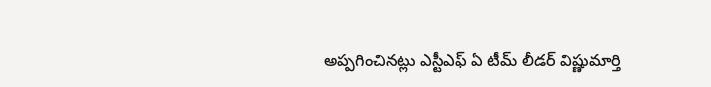అప్పగించినట్లు ఎస్టీఎఫ్ ఏ టీమ్ లీడర్ విష్ణుమార్తి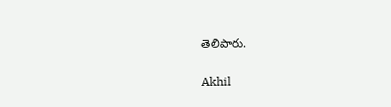తెలిపారు.

Akhil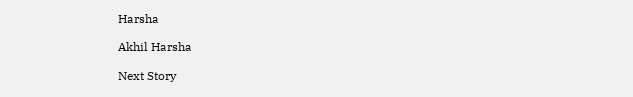Harsha

Akhil Harsha

Next Story